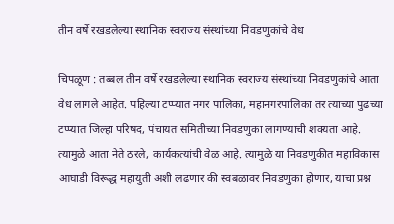तीन वर्षे रखडलेल्या स्थानिक स्वराज्य संस्थांच्या निवडणुकांचे वेध

चिपळूण : तब्बल तीन वर्षे रखडलेल्या स्थानिक स्वराज्य संस्थांच्या निवडणुकांचे आता वेध लागले आहेत. पहिल्या टप्प्यात नगर पालिका, महानगरपालिका तर त्याच्या पुढच्या टप्प्यात जिल्हा परिषद, पंचायत समितीच्या निवडणुका लागण्याची शक्यता आहे. त्यामुळे आता नेते ठरले, कार्यकत्यांची वेळ आहे. त्यामुळे या निवडणुकीत महाविकास आघाडी विरूद्ध महायुती अशी लढणार की स्वबळावर निवडणुका होणार, याचा प्रश्न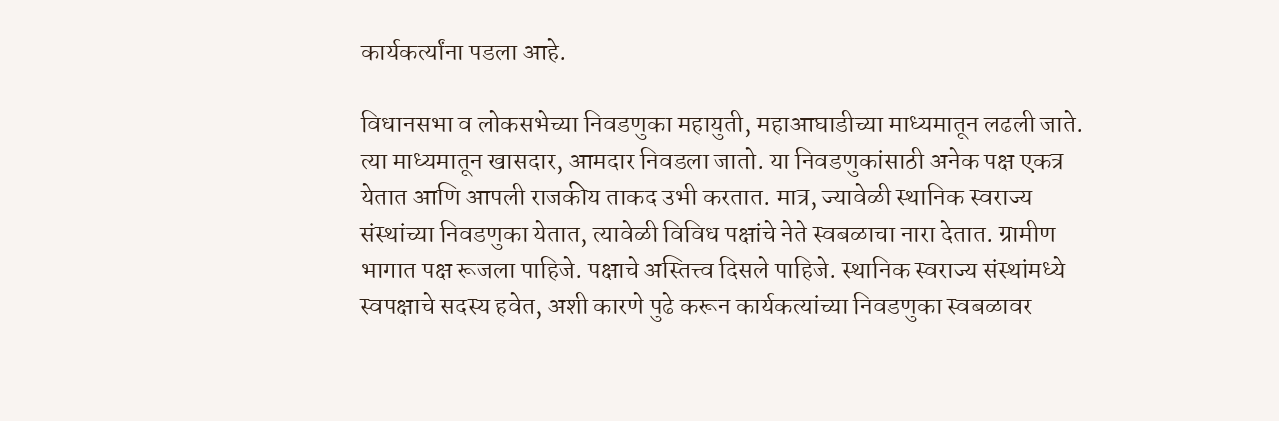कार्यकर्त्यांना पडला आहे.

विधानसभा व लोकसभेच्या निवडणुका महायुती, महाआघाडीच्या माध्यमातून लढली जाते. त्या माध्यमातून खासदार, आमदार निवडला जातो. या निवडणुकांसाठी अनेक पक्ष एकत्र येतात आणि आपली राजकीय ताकद उभी करतात. मात्र, ज्यावेळी स्थानिक स्वराज्य संस्थांच्या निवडणुका येतात, त्यावेळी विविध पक्षांचे नेते स्वबळाचा नारा देतात. ग्रामीण भागात पक्ष रूजला पाहिजे. पक्षाचे अस्तित्त्व दिसले पाहिजे. स्थानिक स्वराज्य संस्थांमध्ये स्वपक्षाचे सदस्य हवेत, अशी कारणे पुढे करून कार्यकत्यांच्या निवडणुका स्वबळावर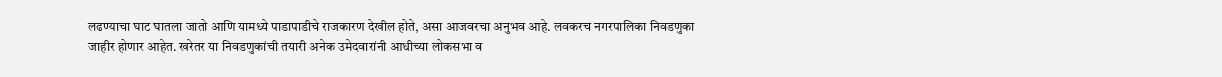लढण्याचा घाट घातला जातो आणि यामध्ये पाडापाडीचे राजकारण देखील होते, असा आजवरचा अनुभव आहे. लवकरच नगरपालिका निवडणुका जाहीर होणार आहेत. खरेतर या निवडणुकांची तयारी अनेक उमेदवारांनी आधीच्या लोकसभा व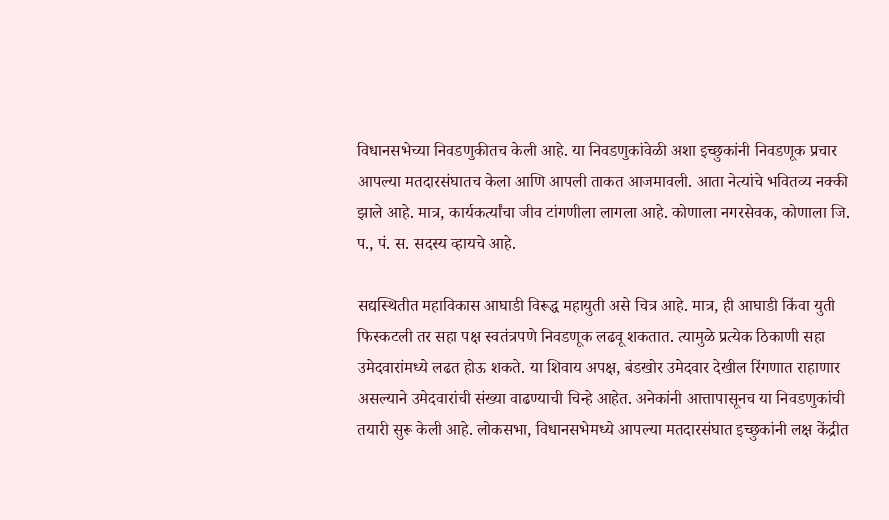विधानसभेच्या निवडणुकीतच केली आहे. या निवडणुकांवेळी अशा इच्छुकांनी निवडणूक प्रचार आपल्या मतदारसंघातच केला आणि आपली ताकत आजमावली. आता नेत्यांचे भवितव्य नक्की झाले आहे. मात्र, कार्यकर्त्यांचा जीव टांगणीला लागला आहे. कोणाला नगरसेवक, कोणाला जि. प., पं. स. सदस्य व्हायचे आहे.

सद्यस्थितीत महाविकास आघाडी विरूद्ध महायुती असे चित्र आहे. मात्र, ही आघाडी किंवा युती फिस्कटली तर सहा पक्ष स्वतंत्रपणे निवडणूक लढवू शकतात. त्यामुळे प्रत्येक ठिकाणी सहा उमेदवारांमध्ये लढत होऊ शकते. या शिवाय अपक्ष, बंडखोर उमेदवार देखील रिंगणात राहाणार असल्याने उमेदवारांची संख्या वाढण्याची चिन्हे आहेत. अनेकांनी आत्तापासूनच या निवडणुकांची तयारी सुरू केली आहे. लोकसभा, विधानसभेमध्ये आपल्या मतदारसंघात इच्छुकांनी लक्ष केंद्रीत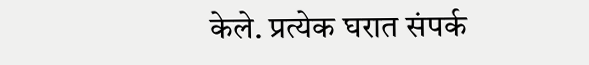केले. प्रत्येक घरात संपर्क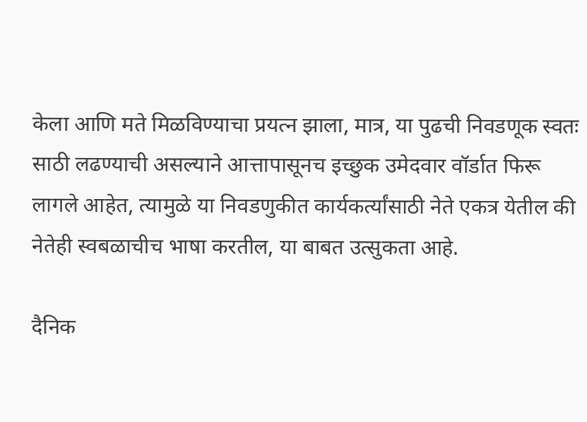केला आणि मते मिळविण्याचा प्रयत्न झाला, मात्र, या पुढची निवडणूक स्वतः साठी लढण्याची असल्याने आत्तापासूनच इच्छुक उमेदवार वॉर्डात फिरू लागले आहेत, त्यामुळे या निवडणुकीत कार्यकर्त्यांसाठी नेते एकत्र येतील की नेतेही स्वबळाचीच भाषा करतील, या बाबत उत्सुकता आहे.

दैनिक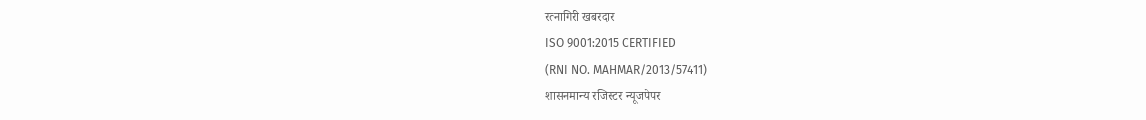रत्नागिरी खबरदार
ISO 9001:2015 CERTIFIED
(RNI NO. MAHMAR/2013/57411)
शासनमान्य रजिस्टर न्यूजपेपर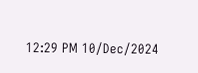12:29 PM 10/Dec/2024